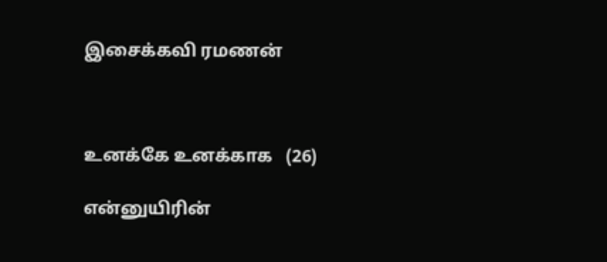இசைக்கவி ரமணன்



உனக்கே உனக்காக   (26)

என்னுயிரின்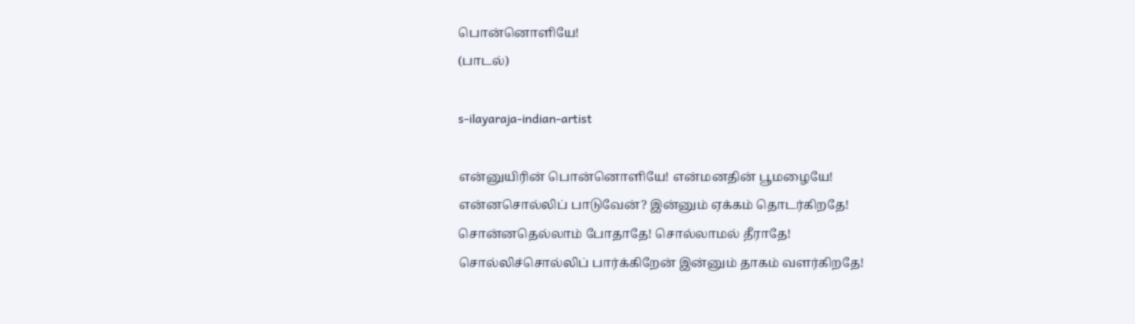பொன்னொளியே!
(பாடல்)

s-ilayaraja-indian-artist

என்னுயிரின் பொன்னொளியே! என்மனதின் பூமழையே!
என்னசொல்லிப் பாடுவேன்? இன்னும் ஏக்கம் தொடர்கிறதே!
சொன்னதெல்லாம் போதாதே! சொல்லாமல் தீராதே!
சொல்லிச்சொல்லிப் பார்க்கிறேன் இன்னும் தாகம் வளர்கிறதே!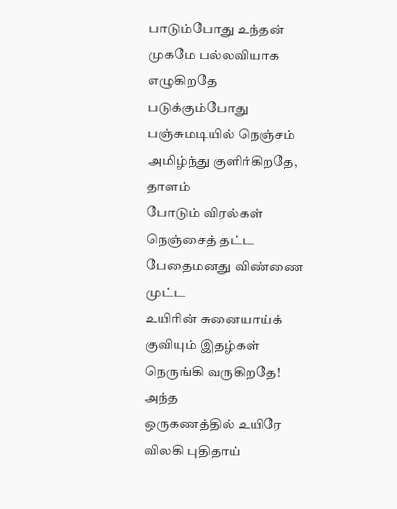பாடும்போது உந்தன் முகமே பல்லவியாக எழுகிறதே
படுக்கும்போது பஞ்சுமடியில் நெஞ்சம் அமிழ்ந்து குளிர்கிறதே, தாளம்
போடும் விரல்கள் நெஞ்சைத் தட்ட
பேதைமனது விண்ணை முட்ட
உயிரின் சுனையாய்க் குவியும் இதழ்கள் நெருங்கி வருகிறதே! அந்த
ஒருகணத்தில் உயிரே விலகி புதிதாய்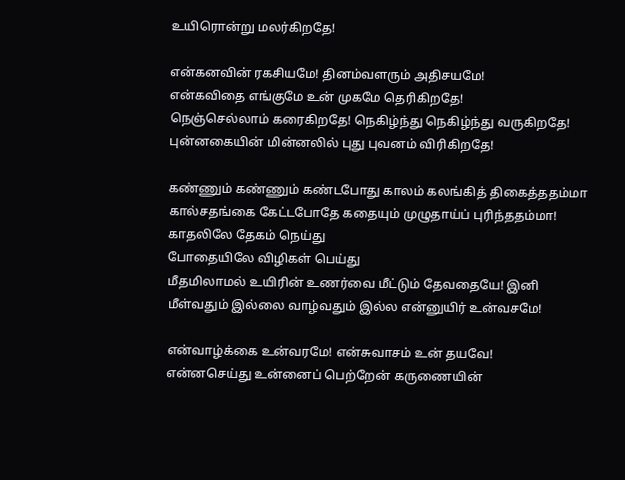உயிரொன்று மலர்கிறதே!

என்கனவின் ரகசியமே! தினம்வளரும் அதிசயமே!
என்கவிதை எங்குமே உன் முகமே தெரிகிறதே!
நெஞ்செல்லாம் கரைகிறதே! நெகிழ்ந்து நெகிழ்ந்து வருகிறதே!
புன்னகையின் மின்னலில் புது புவனம் விரிகிறதே!

கண்ணும் கண்ணும் கண்டபோது காலம் கலங்கித் திகைத்ததம்மா
கால்சதங்கை கேட்டபோதே கதையும் முழுதாய்ப் புரிந்ததம்மா!
காதலிலே தேகம் நெய்து
போதையிலே விழிகள் பெய்து
மீதமிலாமல் உயிரின் உணர்வை மீட்டும் தேவதையே! இனி
மீள்வதும் இல்லை வாழ்வதும் இல்ல என்னுயிர் உன்வசமே!

என்வாழ்க்கை உன்வரமே! என்சுவாசம் உன் தயவே!
என்னசெய்து உன்னைப் பெற்றேன் கருணையின்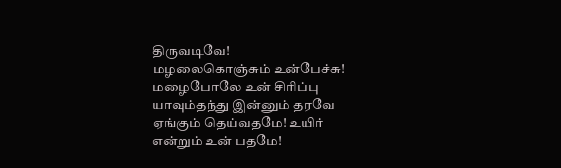திருவடிவே!
மழலைகொஞ்சும் உன்பேச்சு! மழைபோலே உன் சிரிப்பு
யாவும்தந்து இன்னும் தரவே
ஏங்கும் தெய்வதமே! உயிர்
என்றும் உன் பதமே!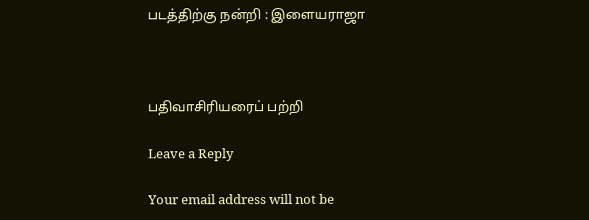படத்திற்கு நன்றி : இளையராஜா



பதிவாசிரியரைப் பற்றி

Leave a Reply

Your email address will not be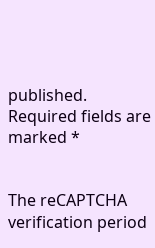published. Required fields are marked *


The reCAPTCHA verification period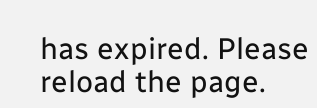has expired. Please reload the page.